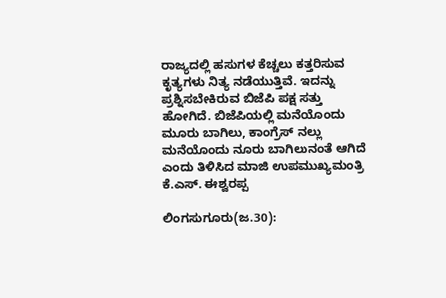ರಾಜ್ಯದಲ್ಲಿ ಹಸುಗಳ ಕೆಚ್ಚಲು ಕತ್ತರಿಸುವ ಕೃತ್ಯಗಳು ನಿತ್ಯ ನಡೆಯುತ್ತಿವೆ. ಇದನ್ನು ಪ್ರಶ್ನಿಸಬೇಕಿರುವ ಬಿಜೆಪಿ ಪಕ್ಷ ಸತ್ತು ಹೋಗಿದೆ. ಬಿಜೆಪಿಯಲ್ಲಿ ಮನೆಯೊಂದು ಮೂರು ಬಾಗಿಲು, ಕಾಂಗ್ರೆಸ್ ನಲ್ಲು ಮನೆಯೊಂದು ನೂರು ಬಾಗಿಲುನಂತೆ ಆಗಿದೆ ಎಂದು ತಿಳಿಸಿದ ಮಾಜಿ ಉಪಮುಖ್ಯಮಂತ್ರಿ ಕೆ.ಎಸ್. ಈಶ್ವರಪ್ಪ

ಲಿಂಗಸುಗೂರು(ಜ.30):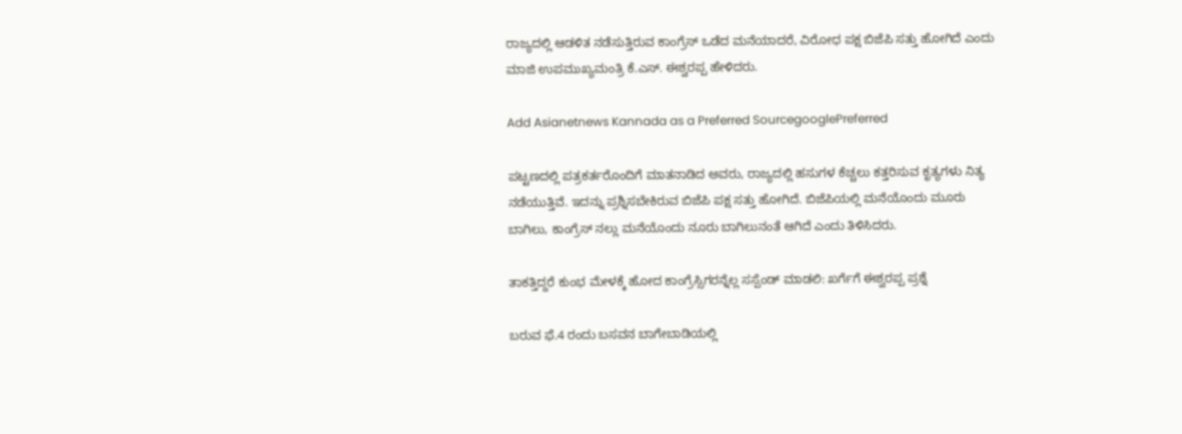ರಾಜ್ಯದಲ್ಲಿ ಆಡಳಿತ ನಡೆಸುತ್ತಿರುವ ಕಾಂಗ್ರೆಸ್ ಒಡೆದ ಮನೆಯಾದರೆ, ವಿರೋಧ ಪಕ್ಷ ಬಿಜೆಪಿ ಸತ್ತು ಹೋಗಿದೆ ಎಂದು ಮಾಜಿ ಉಪಮುಖ್ಯಮಂತ್ರಿ ಕೆ.ಎಸ್. ಈಶ್ವರಪ್ಪ ಹೇಳಿದರು.

Add Asianetnews Kannada as a Preferred SourcegooglePreferred

ಪಟ್ಟಣದಲ್ಲಿ ಪತ್ರಕರ್ತರೊಂದಿಗೆ ಮಾತನಾಡಿದ ಅವರು, ರಾಜ್ಯದಲ್ಲಿ ಹಸುಗಳ ಕೆಚ್ಚಲು ಕತ್ತರಿಸುವ ಕೃತ್ಯಗಳು ನಿತ್ಯ ನಡೆಯುತ್ತಿವೆ. ಇದನ್ನು ಪ್ರಶ್ನಿಸಬೇಕಿರುವ ಬಿಜೆಪಿ ಪಕ್ಷ ಸತ್ತು ಹೋಗಿದೆ. ಬಿಜೆಪಿಯಲ್ಲಿ ಮನೆಯೊಂದು ಮೂರು ಬಾಗಿಲು, ಕಾಂಗ್ರೆಸ್ ನಲ್ಲು ಮನೆಯೊಂದು ನೂರು ಬಾಗಿಲುನಂತೆ ಆಗಿದೆ ಎಂದು ತಿಳಿಸಿದರು.

ತಾಕತ್ತಿದ್ದರೆ ಕುಂಭ ಮೇಳಕ್ಕೆ ಹೋದ ಕಾಂಗ್ರೆಸ್ಸಿಗರನ್ನೆಲ್ಲ ಸಸ್ಪೆಂಡ್ ಮಾಡಲಿ: ಖರ್ಗೆಗೆ ಈಶ್ವರಪ್ಪ ಪ್ರಶ್ನೆ

ಬರುವ ಫೆ.4 ರಂದು ಬಸವನ ಬಾಗೇಬಾಡಿಯಲ್ಲಿ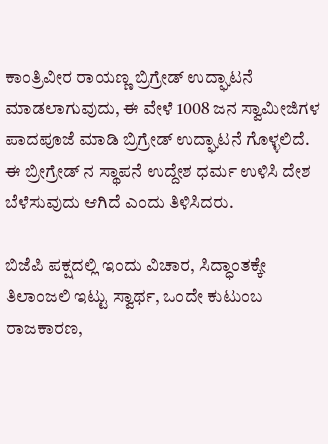ಕಾಂತ್ರಿವೀರ ರಾಯಣ್ಣ ಬ್ರಿಗ್ರೇಡ್ ಉದ್ಘಾಟನೆ ಮಾಡಲಾಗುವುದು, ಈ ವೇಳೆ 1008 ಜನ ಸ್ವಾಮೀಜಿಗಳ ಪಾದಪೂಜೆ ಮಾಡಿ ಬ್ರಿಗ್ರೇಡ್ ಉದ್ಘಾಟನೆ ಗೊಳ್ಳಲಿದೆ. ಈ ಬ್ರೀಗ್ರೇಡ್ ನ ಸ್ಥಾಪನೆ ಉದ್ದೇಶ ಧರ್ಮ ಉಳಿಸಿ ದೇಶ ಬೆಳೆಸುವುದು ಆಗಿದೆ ಎಂದು ತಿಳಿಸಿದರು.

ಬಿಜೆಪಿ ಪಕ್ಷದಲ್ಲಿ ಇಂದು ವಿಚಾರ, ಸಿದ್ಧಾಂತಕ್ಕೇ ತಿಲಾಂಜಲಿ ಇಟ್ಟು ಸ್ವಾರ್ಥ, ಒಂದೇ ಕುಟುಂಬ ರಾಜಕಾರಣ,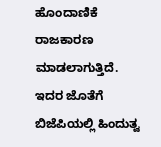ಹೊಂದಾಣಿಕೆ ರಾಜಕಾರಣ ಮಾಡಲಾಗುತ್ತಿದೆ. ಇದರ ಜೊತೆಗೆ ಬಿಜೆಪಿಯಲ್ಲಿ ಹಿಂದುತ್ವ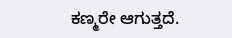ಕಣ್ಮರೇ ಆಗುತ್ತದೆ.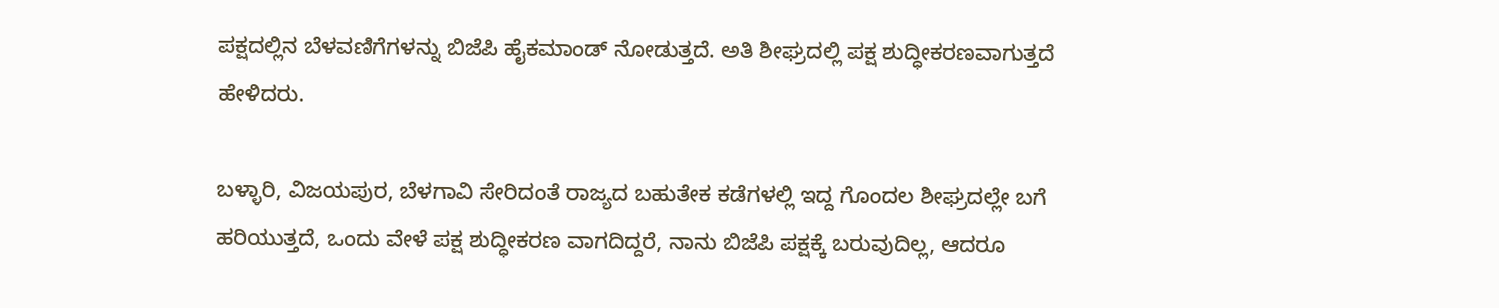ಪಕ್ಷದಲ್ಲಿನ ಬೆಳವಣಿಗೆಗಳನ್ನು ಬಿಜೆಪಿ ಹೈಕಮಾಂಡ್ ನೋಡುತ್ತದೆ. ಅತಿ ಶೀಘ್ರದಲ್ಲಿ ಪಕ್ಷ ಶುದ್ಧೀಕರಣವಾಗುತ್ತದೆ ಹೇಳಿದರು.

ಬಳ್ಳಾರಿ, ವಿಜಯಪುರ, ಬೆಳಗಾವಿ ಸೇರಿದಂತೆ ರಾಜ್ಯದ ಬಹುತೇಕ ಕಡೆಗಳಲ್ಲಿ ಇದ್ದ ಗೊಂದಲ ಶೀಘ್ರದಲ್ಲೇ ಬಗೆ ಹರಿಯುತ್ತದೆ, ಒಂದು ವೇಳೆ ಪಕ್ಷ ಶುದ್ಧೀಕರಣ ವಾಗದಿದ್ದರೆ, ನಾನು ಬಿಜೆಪಿ ಪಕ್ಷಕ್ಕೆ ಬರುವುದಿಲ್ಲ, ಆದರೂ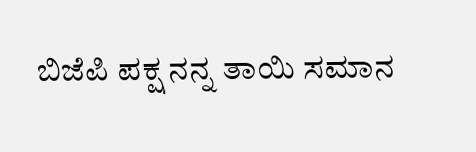ಬಿಜೆಪಿ ಪಕ್ಷ ನನ್ನ ತಾಯಿ ಸಮಾನ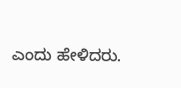ಎಂದು ಹೇಳಿದರು.